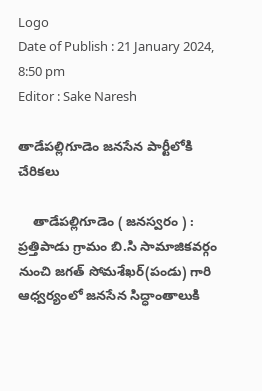Logo
Date of Publish : 21 January 2024, 8:50 pm
Editor : Sake Naresh

తాడేపల్లిగూడెం జనసేన పార్టీలోకి చేరికలు

    తాడేపల్లిగూడెం ( జనస్వరం ) : ప్రత్తిపాడు గ్రామం బి.సి సామాజికవర్గం నుంచి జగత్ సోమశేఖర్(పండు) గారి ఆధ్వర్యంలో జనసేన సిద్ధాంతాలుకి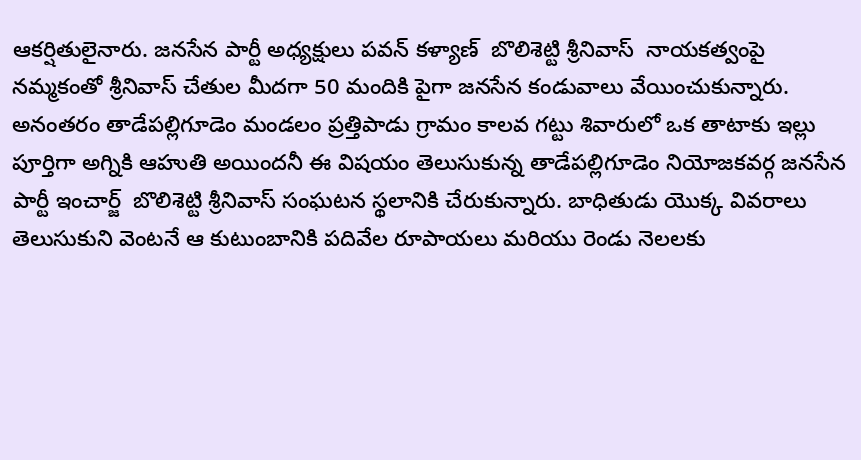ఆకర్షితులైనారు. జనసేన పార్టీ అధ్యక్షులు పవన్ కళ్యాణ్  బొలిశెట్టి శ్రీనివాస్  నాయకత్వంపై నమ్మకంతో శ్రీనివాస్ చేతుల మీదగా 50 మందికి పైగా జనసేన కండువాలు వేయించుకున్నారు. అనంతరం తాడేపల్లిగూడెం మండలం ప్రత్తిపాడు గ్రామం కాలవ గట్టు శివారులో ఒక తాటాకు ఇల్లు పూర్తిగా అగ్నికి ఆహుతి అయిందనీ ఈ విషయం తెలుసుకున్న తాడేపల్లిగూడెం నియోజకవర్గ జనసేన పార్టీ ఇంచార్జ్  బొలిశెట్టి శ్రీనివాస్ సంఘటన స్థలానికి చేరుకున్నారు. బాధితుడు యొక్క వివరాలు తెలుసుకుని వెంటనే ఆ కుటుంబానికి పదివేల రూపాయలు మరియు రెండు నెలలకు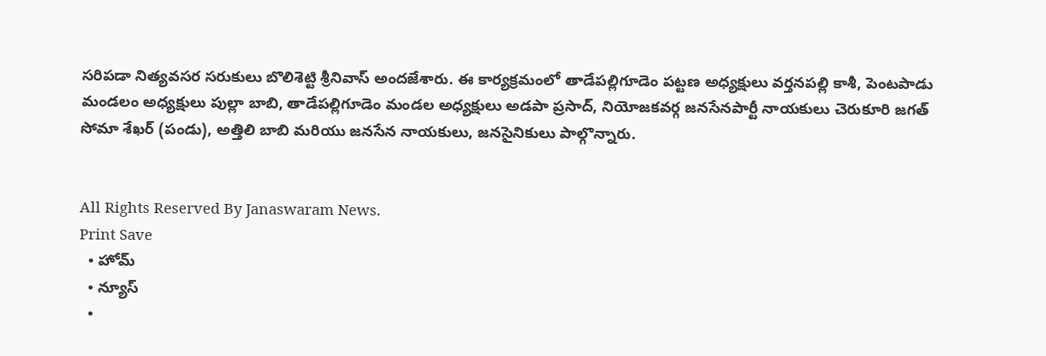సరిపడా నిత్యవసర సరుకులు బొలిశెట్టి శ్రీనివాస్ అందజేశారు. ఈ కార్యక్రమంలో తాడేపల్లిగూడెం పట్టణ అధ్యక్షులు వర్తనపల్లి కాశీ, పెంటపాడు మండలం అధ్యక్షులు పుల్లా బాబి, తాడేపల్లిగూడెం మండల అధ్యక్షులు అడపా ప్రసాద్, నియోజకవర్గ జనసేనపార్టీ నాయకులు చెరుకూరి జగత్ సోమా శేఖర్ (పండు), అత్తిలి బాబి మరియు జనసేన నాయకులు, జనసైనికులు పాల్గొన్నారు.


All Rights Reserved By Janaswaram News.
Print Save
  • హోమ్
  • న్యూస్
  •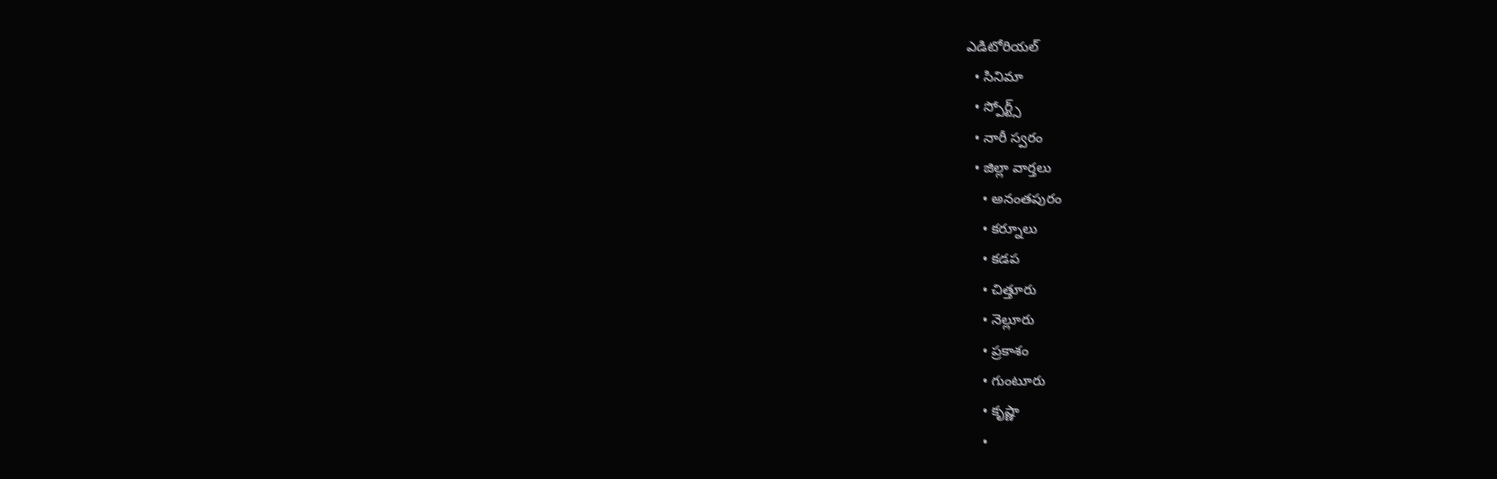ఎడిటోరియల్
  • సినిమా
  • స్పోర్ట్స్
  • నారీ స్వరం
  • జిల్లా వార్తలు
    • అనంతపురం
    • కర్నూలు
    • కడప
    • చిత్తూరు
    • నెల్లూరు
    • ప్రకాశం
    • గుంటూరు
    • కృష్ణా
    •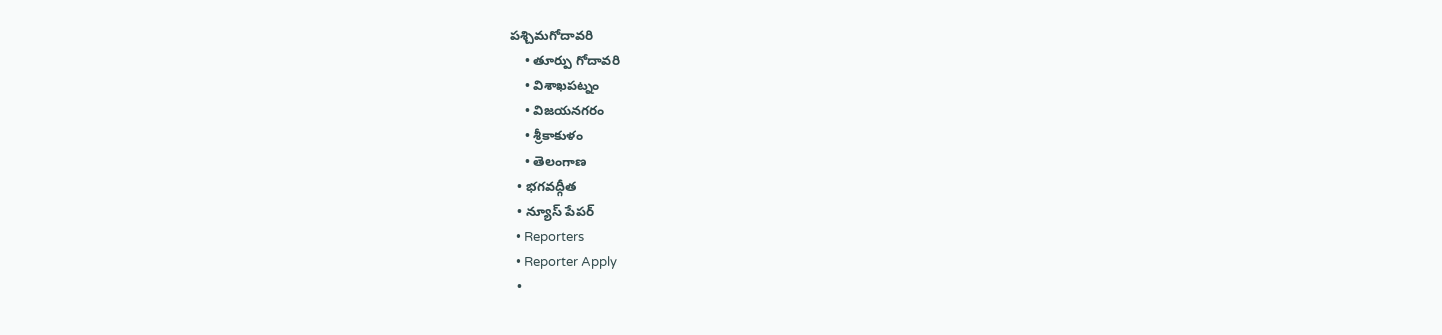పశ్చిమగోదావరి
    • తూర్పు గోదావరి
    • విశాఖపట్నం
    • విజయనగరం
    • శ్రీకాకుళం
    • తెలంగాణ
  • భగవద్గీత
  • న్యూస్ పేపర్
  • Reporters
  • Reporter Apply
  •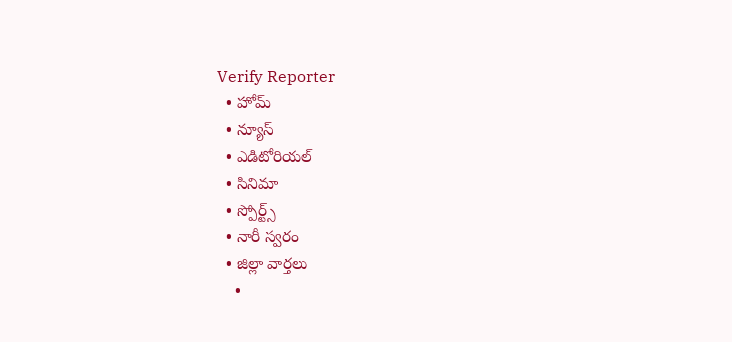Verify Reporter
  • హోమ్
  • న్యూస్
  • ఎడిటోరియల్
  • సినిమా
  • స్పోర్ట్స్
  • నారీ స్వరం
  • జిల్లా వార్తలు
    •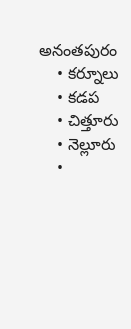అనంతపురం
    • కర్నూలు
    • కడప
    • చిత్తూరు
    • నెల్లూరు
    •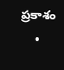ప్రకాశం
    •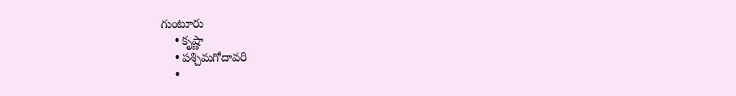గుంటూరు
    • కృష్ణా
    • పశ్చిమగోదావరి
    •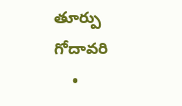తూర్పు గోదావరి
    •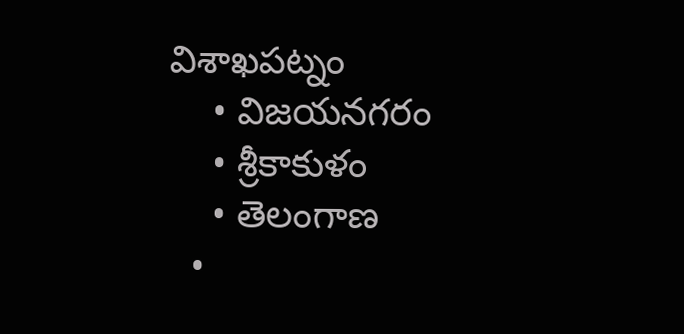విశాఖపట్నం
    • విజయనగరం
    • శ్రీకాకుళం
    • తెలంగాణ
  •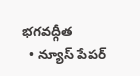భగవద్గీత
  • న్యూస్ పేపర్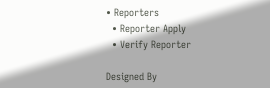• Reporters
  • Reporter Apply
  • Verify Reporter

Designed By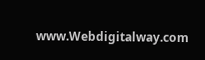www.Webdigitalway.com